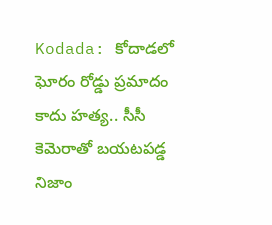Kodada: కోదాడలో ఘోరం రోడ్డు ప్రమాదం కాదు హత్య.. సీసీ కెమెరాతో బయటపడ్డ నిజాం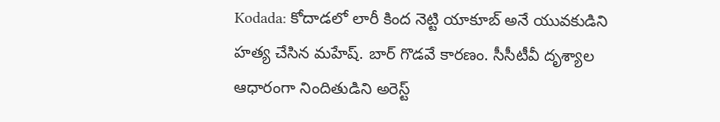Kodada: కోదాడలో లారీ కింద నెట్టి యాకూబ్ అనే యువకుడిని హత్య చేసిన మహేష్. బార్ గొడవే కారణం. సీసీటీవీ దృశ్యాల ఆధారంగా నిందితుడిని అరెస్ట్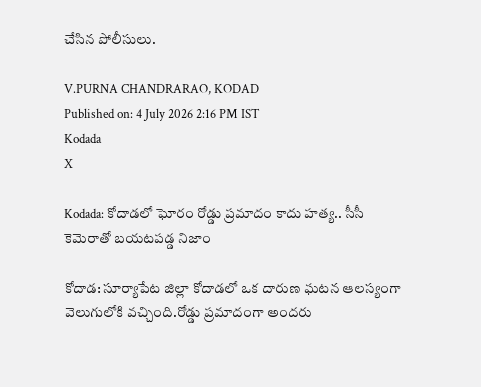చేసిన పోలీసులు.

V.PURNA CHANDRARAO, KODAD
Published on: 4 July 2026 2:16 PM IST
Kodada
X

Kodada: కోదాడలో ఘోరం రోడ్డు ప్రమాదం కాదు హత్య.. సీసీ కెమెరాతో బయటపడ్డ నిజాం

కోదాడ: సూర్యాపేట జిల్లా కోదాడలో ఒక దారుణ ఘటన ఆలస్యంగా వెలుగులోకి వచ్చింది.రోడ్డు ప్రమాదంగా అందరు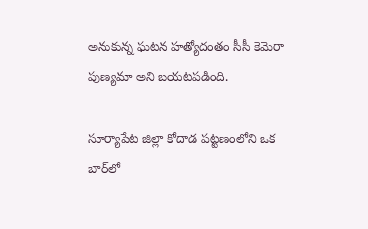అనుకున్న ఘటన హత్యోదంతం సీసీ కెమెరా పుణ్యమా అని బయటపడింది.

సూర్యాపేట జిల్లా కోదాడ పట్టణంలోని ఒక బార్‌లో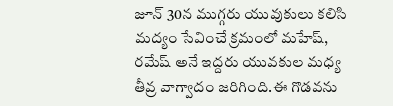జూన్ 30న ముగ్గరు యువుకులు కలిసి మద్యం సేవించే క్రమంలో మహేష్, రమేష్ అనే ఇద్దరు యువకుల మధ్య తీవ్ర వాగ్వాదం జరిగింది.ఈ గొడవను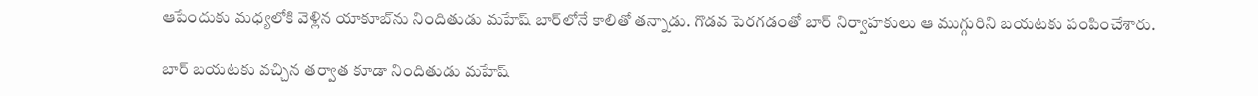ఆపేందుకు మధ్యలోకి వెళ్లిన యాకూబ్‌ను నిందితుడు మహేష్ బార్‌లోనే కాలితో తన్నాడు. గొడవ పెరగడంతో బార్ నిర్వాహకులు ఆ ముగ్గురిని బయటకు పంపించేశారు.

బార్ బయటకు వచ్చిన తర్వాత కూడా నిందితుడు మహేష్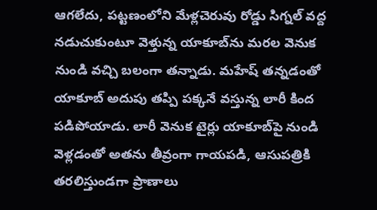ఆగలేదు, పట్టణంలోని మేళ్లచెరువు రోడ్డు సిగ్నల్ వద్ద నడుచుకుంటూ వెళ్తున్న యాకూబ్‌ను మరల వెనుక నుండి వచ్చి బలంగా తన్నాడు. మహేష్ తన్నడంతో యాకూబ్ అదుపు తప్పి పక్కనే వస్తున్న లారీ కింద పడిపోయాడు. లారీ వెనుక టైర్లు యాకూబ్‌పై నుండి వెళ్లడంతో అతను తీవ్రంగా గాయపడి, ఆసుపత్రికి తరలిస్తుండగా ప్రాణాలు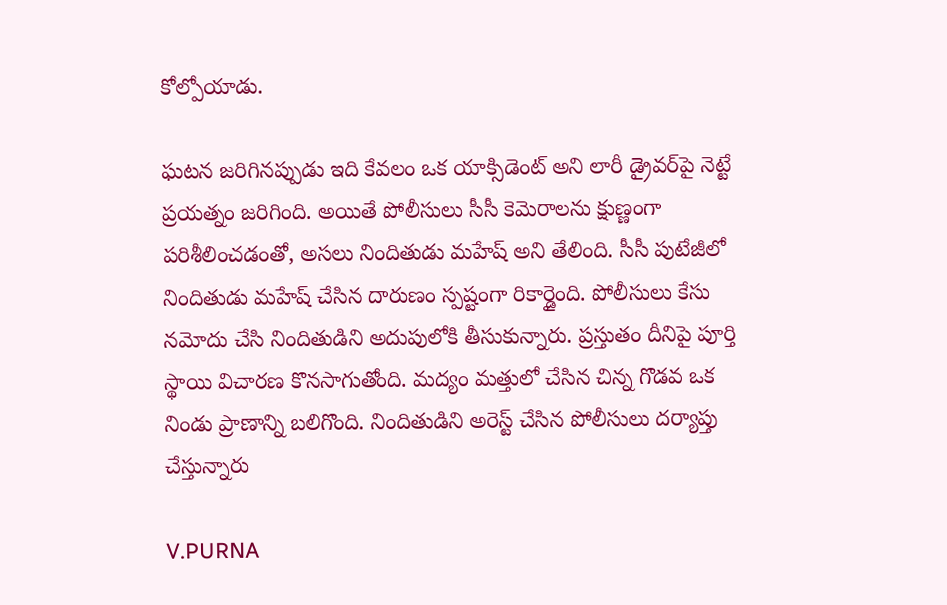కోల్పోయాడు.

ఘటన జరిగినప్పుడు ఇది కేవలం ఒక యాక్సిడెంట్ అని లారీ డ్రైవర్‌పై నెట్టే ప్రయత్నం జరిగింది. అయితే పోలీసులు సీసీ కెమెరాలను క్షుణ్ణంగా పరిశీలించడంతో, అసలు నిందితుడు మహేష్ అని తేలింది. సీసీ పుటేజీలో నిందితుడు మహేష్ చేసిన దారుణం స్పష్టంగా రికార్డైంది. పోలీసులు కేసు నమోదు చేసి నిందితుడిని అదుపులోకి తీసుకున్నారు. ప్రస్తుతం దీనిపై పూర్తి స్థాయి విచారణ కొనసాగుతోంది. మద్యం మత్తులో చేసిన చిన్న గొడవ ఒక నిండు ప్రాణాన్ని బలిగొంది. నిందితుడిని అరెస్ట్ చేసిన పోలీసులు దర్యాప్తు చేస్తున్నారు

V.PURNA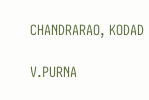CHANDRARAO, KODAD

V.PURNA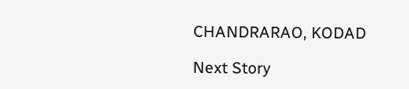CHANDRARAO, KODAD

Next Story